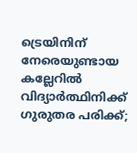ട്രെയിനിന് നേരെയുണ്ടായ കല്ലേറിൽ വിദ്യാര്‍ത്ഥിനിക്ക് ഗുരുതര പരിക്ക്;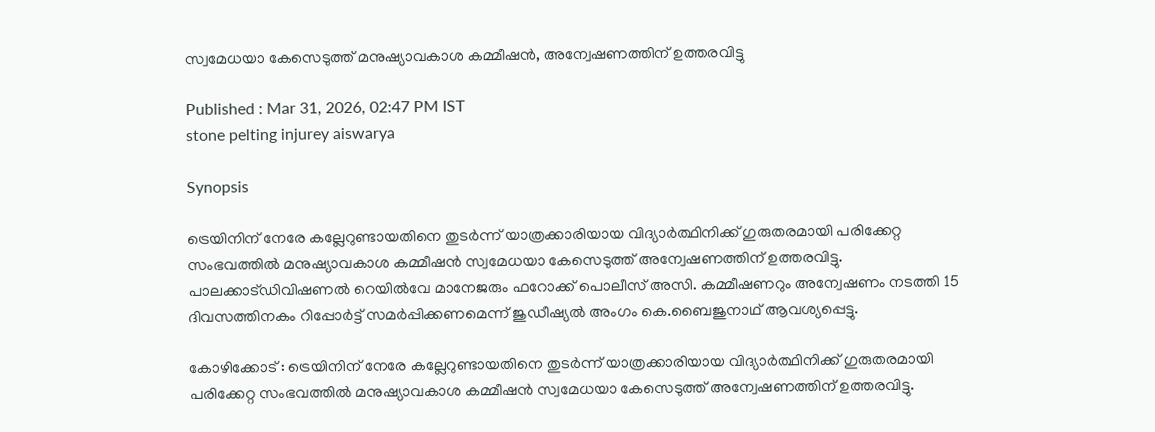സ്വമേധയാ കേസെടുത്ത് മനുഷ്യാവകാശ കമ്മീഷൻ, അന്വേഷണത്തിന് ഉത്തരവിട്ടു

Published : Mar 31, 2026, 02:47 PM IST
stone pelting injurey aiswarya

Synopsis

ട്രെയിനിന് നേരേ കല്ലേറുണ്ടായതിനെ തുടർന്ന് യാത്രക്കാരിയായ വിദ്യാർത്ഥിനിക്ക് ഗുരുതരമായി പരിക്കേറ്റ സംഭവത്തിൽ മനുഷ്യാവകാശ കമ്മീഷൻ സ്വമേധയാ കേസെടുത്ത് അന്വേഷണത്തിന് ഉത്തരവിട്ടു. പാലക്കാട്ഡിവിഷണൽ റെയിൽവേ മാനേജരും ഫറോക്ക് പൊലീസ് അസി. കമ്മീഷണറും അന്വേഷണം നടത്തി 15 ദിവസത്തിനകം റിപ്പോർട്ട് സമർപ്പിക്കണമെന്ന് ജുഡീഷ്യൽ അംഗം കെ.ബൈജുനാഥ് ആവശ്യപ്പെട്ടു.

കോഴിക്കോട് : ട്രെയിനിന് നേരേ കല്ലേറുണ്ടായതിനെ തുടർന്ന് യാത്രക്കാരിയായ വിദ്യാർത്ഥിനിക്ക് ഗുരുതരമായി പരിക്കേറ്റ സംഭവത്തിൽ മനുഷ്യാവകാശ കമ്മീഷൻ സ്വമേധയാ കേസെടുത്ത് അന്വേഷണത്തിന് ഉത്തരവിട്ടു.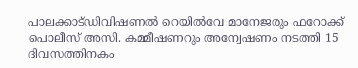പാലക്കാട്ഡിവിഷണൽ റെയിൽവേ മാനേജരും ഫറോക്ക് പൊലീസ് അസി. കമ്മീഷണറും അന്വേഷണം നടത്തി 15 ദിവസത്തിനകം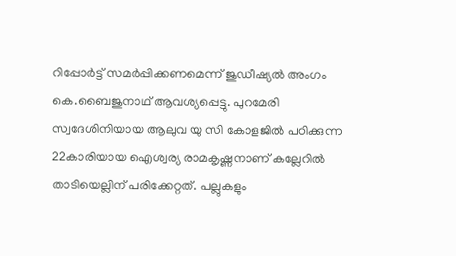റിപ്പോർട്ട് സമർപ്പിക്കണമെന്ന് ജുഡീഷ്യൽ അംഗം കെ.ബൈജുനാഥ് ആവശ്യപ്പെട്ടു. പുറമേരി സ്വദേശിനിയായ ആലുവ യു സി കോളജിൽ പഠിക്കുന്ന 22കാരിയായ ഐശ്വര്യ രാമകൃഷ്ണനാണ് കല്ലേറിൽ താടിയെല്ലിന് പരിക്കേറ്റത്. പല്ലുകളും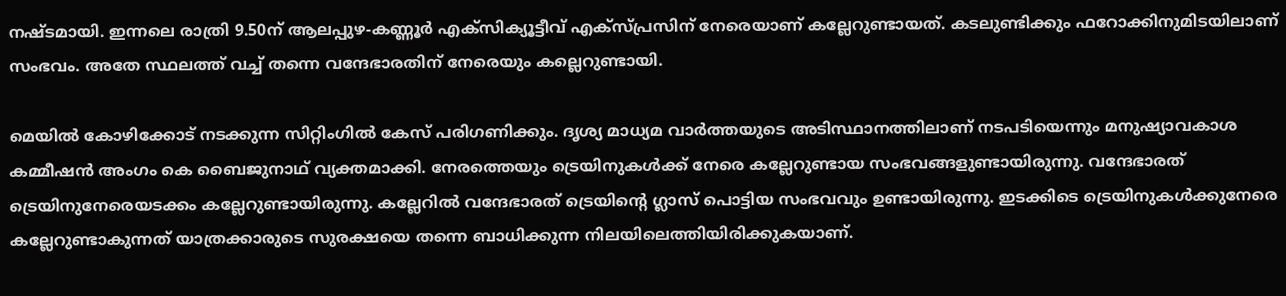നഷ്ടമായി. ഇന്നലെ രാത്രി 9.50ന് ആലപ്പുഴ-കണ്ണൂര്‍ എക്സിക്യൂട്ടീവ് എക്സ്പ്രസിന് നേരെയാണ് കല്ലേറുണ്ടായത്. കടലുണ്ടിക്കും ഫറോക്കിനുമിടയിലാണ് സംഭവം. അതേ സ്ഥലത്ത് വച്ച് തന്നെ വന്ദേഭാരതിന് നേരെയും കല്ലെറുണ്ടായി.

മെയിൽ കോഴിക്കോട് നടക്കുന്ന സിറ്റിംഗിൽ കേസ് പരിഗണിക്കും. ദൃശ്യ മാധ്യമ വാർത്തയുടെ അടിസ്ഥാനത്തിലാണ് നടപടിയെന്നും മനുഷ്യാവകാശ കമ്മീഷൻ അംഗം കെ ബൈജുനാഥ് വ്യക്തമാക്കി. നേരത്തെയും ട്രെയിനുകള്‍ക്ക് നേരെ കല്ലേറുണ്ടായ സംഭവങ്ങളുണ്ടായിരുന്നു. വന്ദേഭാരത്  ട്രെയിനുനേരെയടക്കം കല്ലേറുണ്ടായിരുന്നു. കല്ലേറിൽ വന്ദേഭാരത് ട്രെയിന്‍റെ ഗ്ലാസ് പൊട്ടിയ സംഭവവും ഉണ്ടായിരുന്നു. ഇടക്കിടെ ട്രെയിനുകള്‍ക്കുനേരെ കല്ലേറുണ്ടാകുന്നത് യാത്രക്കാരുടെ സുരക്ഷയെ തന്നെ ബാധിക്കുന്ന നിലയിലെത്തിയിരിക്കുകയാണ്.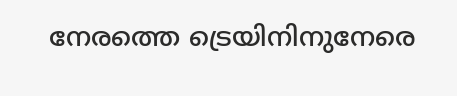നേരത്തെ ട്രെയിനിനുനേരെ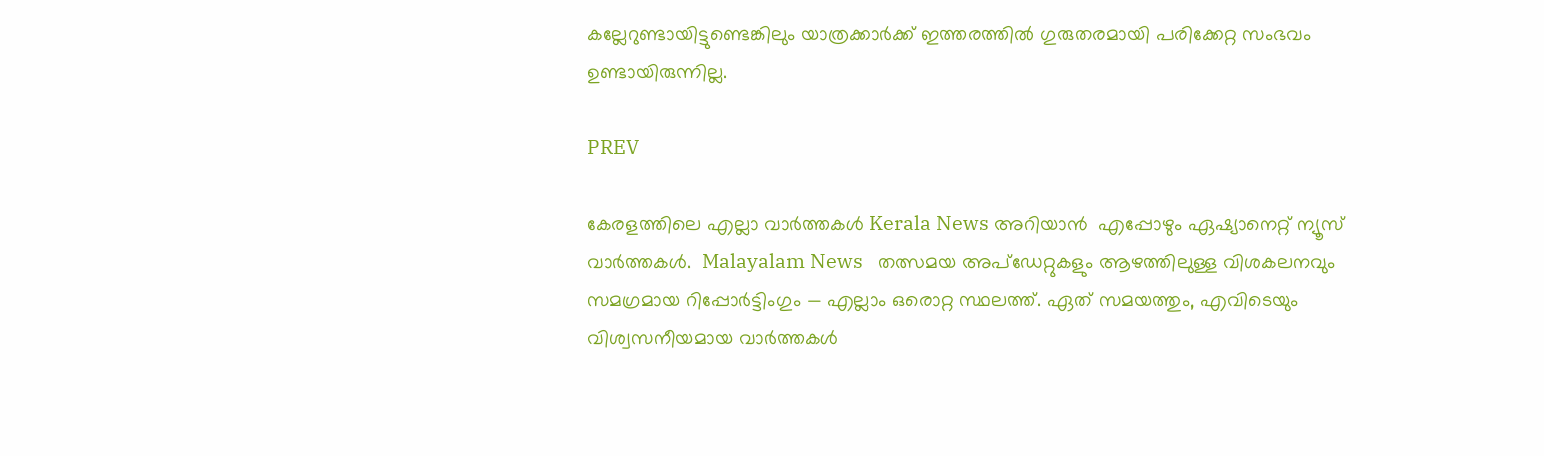കല്ലേറുണ്ടായിട്ടുണ്ടെങ്കിലും യാത്രക്കാര്‍ക്ക് ഇത്തരത്തിൽ ഗുരുതരമായി പരിക്കേറ്റ സംഭവം ഉണ്ടായിരുന്നില്ല.

PREV

കേരളത്തിലെ എല്ലാ വാർത്തകൾ Kerala News അറിയാൻ  എപ്പോഴും ഏഷ്യാനെറ്റ് ന്യൂസ് വാർത്തകൾ.  Malayalam News   തത്സമയ അപ്‌ഡേറ്റുകളും ആഴത്തിലുള്ള വിശകലനവും സമഗ്രമായ റിപ്പോർട്ടിംഗും — എല്ലാം ഒരൊറ്റ സ്ഥലത്ത്. ഏത് സമയത്തും, എവിടെയും വിശ്വസനീയമായ വാർത്തകൾ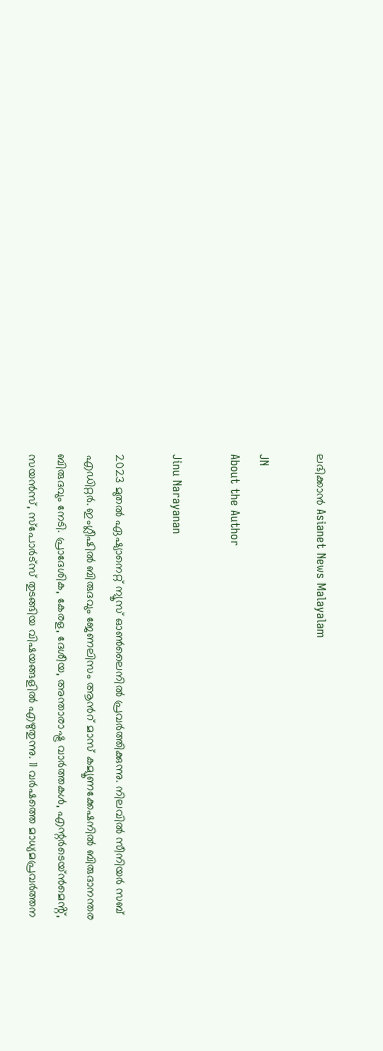ലഭിക്കാൻ Asianet News Malayalam

JN
About the Author

Jinu Narayanan

2023 മുതൽ ഏഷ്യാനെറ്റ് ന്യൂസ് ഓണ്‍ലൈനിൽ പ്രവര്‍ത്തിക്കുന്നു. നിലവിൽ സീനിയര്‍ സബ് എഡിറ്റര്‍. ഇംഗ്ലീഷിൽ ബിരുദവും ജേണലിസം ആന്‍റ് മാസ് കമ്യൂണക്കേഷനിൽ ബിരുദാനന്തര ബിരുദവും നേടി. പ്രാദേശിക, കേരള, ദേശീയ, അന്താരാഷ്ട്ര വാര്‍ത്തകള്‍, എന്റർടെയ്ൻമെൻ്റ്, സയൻസ്, സ്പോര്‍ട്സ് തുടങ്ങിയ വിഷയങ്ങളിൽ എഴുതുന്നു. 11 വര്‍ഷത്തെ മാധ്യമപ്രവര്‍ത്തന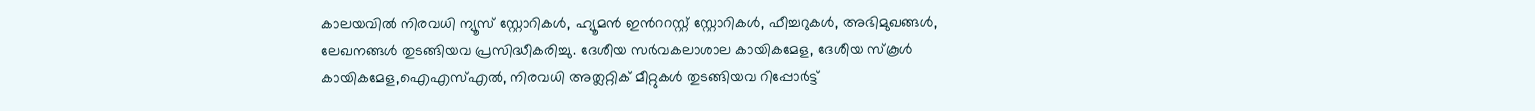കാലയവിൽ നിരവധി ന്യൂസ് സ്റ്റോറികള്‍, ഹ്യൂമൻ ഇന്‍ററസ്റ്റ് സ്റ്റോറികള്‍, ഫീച്ചറുകള്‍, അഭിമുഖങ്ങള്‍, ലേഖനങ്ങള്‍ തുടങ്ങിയവ പ്രസിദ്ധീകരിച്ചു. ദേശീയ സര്‍വകലാശാല കായികമേള, ദേശീയ സ്കൂള്‍ കായികമേള,ഐഎസ്എൽ, നിരവധി അത്ലറ്റിക് മീറ്റുകള്‍ തുടങ്ങിയവ റിപ്പോര്‍ട്ട്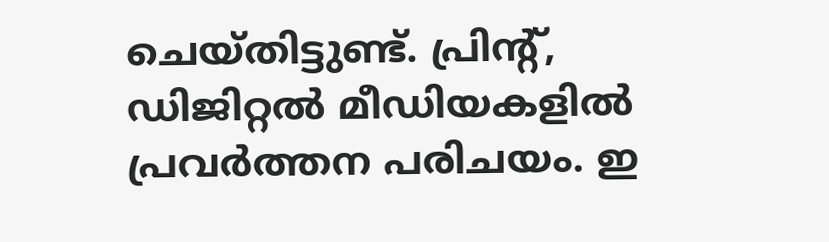ചെയ്തിട്ടുണ്ട്. പ്രിന്‍റ്, ഡിജിറ്റൽ മീഡിയകളിൽ പ്രവര്‍ത്തന പരിചയം. ഇ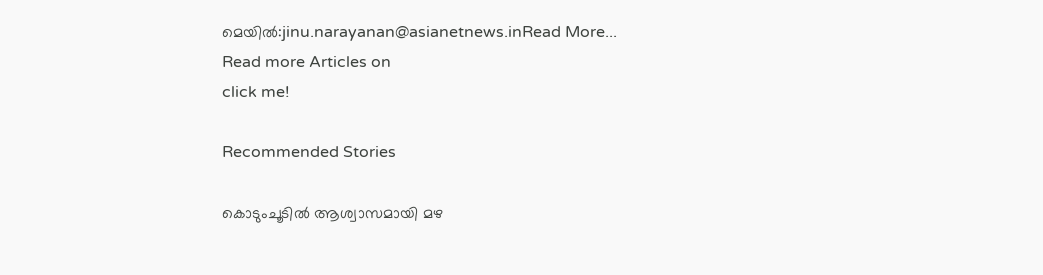മെയിൽ:jinu.narayanan@asianetnews.inRead More...
Read more Articles on
click me!

Recommended Stories

കൊടുംചൂടിൽ ആശ്വാസമായി മഴ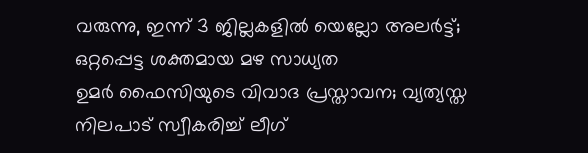വരുന്നു, ഇന്ന് 3 ജില്ലകളിൽ യെല്ലോ അല‍ർട്ട്; ഒറ്റപ്പെട്ട ശക്തമായ മഴ സാധ്യത
ഉമര്‍ ഫൈസിയുടെ വിവാദ പ്രസ്താവന; വ്യത്യസ്ത നിലപാട് സ്വീകരിച്ച് ലീഗ്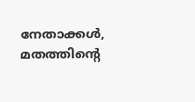നേതാക്കള്‍, മതത്തിന്‍റെ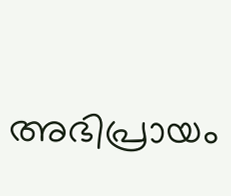അഭിപ്രായം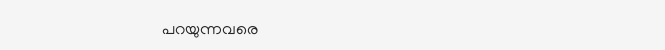പറയുന്നവരെ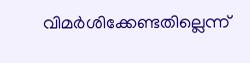വിമര്‍ശിക്കേണ്ടതില്ലെന്ന്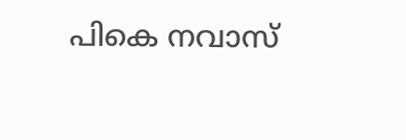പികെ നവാസ്